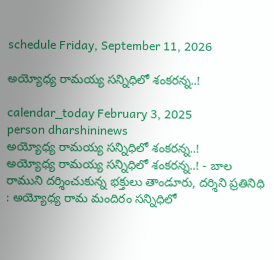schedule Friday, September 11, 2026

అయ్యోధ్య రామయ్య సన్నిధిలో శంకరన్న..!

calendar_today February 3, 2025
person dharshininews
అయ్యోధ్య రామయ్య సన్నిధిలో శంకరన్న..!
అయ్యోధ్య రామయ్య సన్నిధిలో శంకరన్న..! - బాల రాముని దర్శించుకున్న భక్తులు తాండూరు, దర్శిని ప్రతినిధి : అయ్యోధ్య రామ మందిరం సన్నిధిలో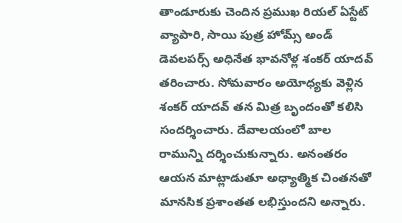తాండూరుకు చెందిన ప్రముఖ రియల్ ఏస్టేట్ వ్యాపారి, సాయి పుత్ర హోమ్స్ అండ్ డెవలపర్స్ అధినేత భావనోళ్ల శంకర్ యాదవ్ తరించారు. సోమవారం అయోధ్యకు వెళ్లిన శంకర్‌ యాదవ్ తన మిత్ర బృందంతో కలిసి సందర్శించారు. దేవాలయంలో బాల రామున్ని దర్శించుకున్నారు. అనంతరం ఆయన మాట్లాడుతూ అధ్యాత్మిక చింతనతో మానసిక ప్రశాంతత లభిస్తుందని అన్నారు.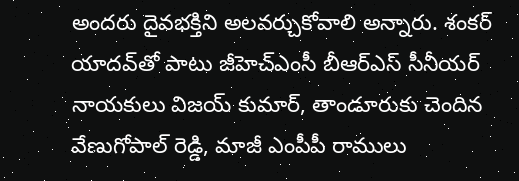అందరు దైవభక్తిని అలవర్చుకోవాలి అన్నారు. శంకర్‌ యాదవ్‌తో పాటు జీహెచ్ఎంసీ బీఆర్ఎస్ సీనీయర్ నాయకులు విజయ్ కుమార్, తాండూరుకు చెందిన వేణుగోపాల్ రెడ్డి, మాజీ ఎంపీపీ రాములు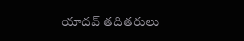యాదవ్ తదితరులు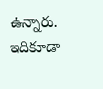ఉన్నారు. ఇదికూడా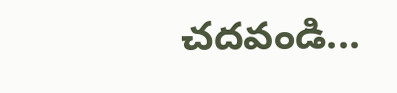చదవండి...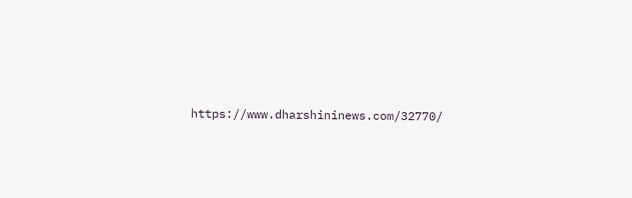https://www.dharshininews.com/32770/